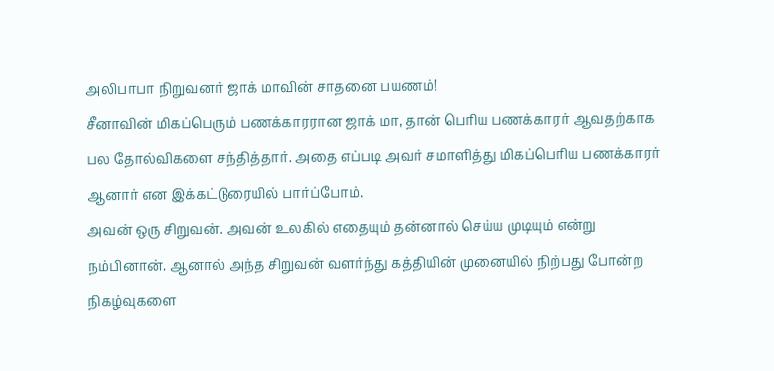அலிபாபா நிறுவனர் ஜாக் மாவின் சாதனை பயணம்!
சீனாவின் மிகப்பெரும் பணக்காரரான ஜாக் மா, தான் பெரிய பணக்காரர் ஆவதற்காக பல தோல்விகளை சந்தித்தார். அதை எப்படி அவர் சமாளித்து மிகப்பெரிய பணக்காரர் ஆனார் என இக்கட்டுரையில் பார்ப்போம்.
அவன் ஒரு சிறுவன். அவன் உலகில் எதையும் தன்னால் செய்ய முடியும் என்று நம்பினான். ஆனால் அந்த சிறுவன் வளர்ந்து கத்தியின் முனையில் நிற்பது போன்ற நிகழ்வுகளை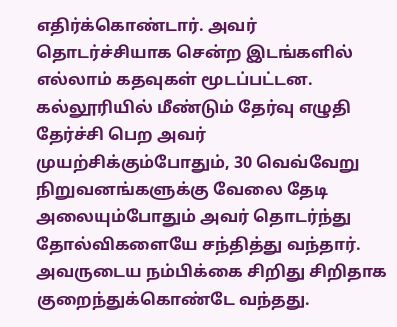எதிர்க்கொண்டார். அவர் தொடர்ச்சியாக சென்ற இடங்களில் எல்லாம் கதவுகள் மூடப்பட்டன.
கல்லூரியில் மீண்டும் தேர்வு எழுதி தேர்ச்சி பெற அவர் முயற்சிக்கும்போதும், 30 வெவ்வேறு நிறுவனங்களுக்கு வேலை தேடி அலையும்போதும் அவர் தொடர்ந்து தோல்விகளையே சந்தித்து வந்தார்.
அவருடைய நம்பிக்கை சிறிது சிறிதாக குறைந்துக்கொண்டே வந்தது.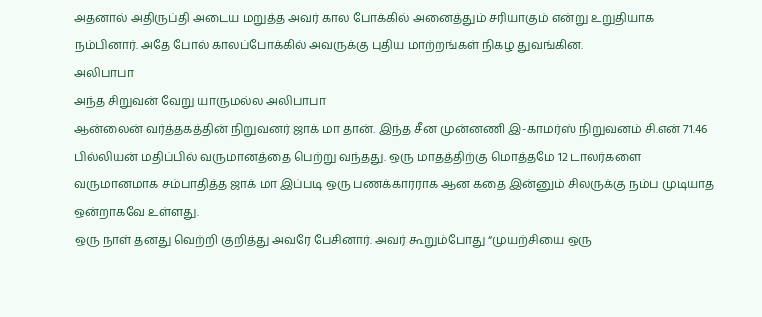அதனால் அதிருப்தி அடைய மறுத்த அவர் கால போக்கில் அனைத்தும் சரியாகும் என்று உறுதியாக நம்பினார். அதே போல் காலப்போக்கில் அவருக்கு புதிய மாற்றங்கள் நிகழ துவங்கின.
அலிபாபா
அந்த சிறுவன் வேறு யாருமல்ல அலிபாபா
ஆன்லைன் வர்த்தகத்தின் நிறுவனர் ஜாக் மா தான். இந்த சீன முன்னணி இ-காமர்ஸ் நிறுவனம் சி.என் 71.46 பில்லியன் மதிப்பில் வருமானத்தை பெற்று வந்தது. ஒரு மாதத்திற்கு மொத்தமே 12 டாலர்களை வருமானமாக சம்பாதித்த ஜாக் மா இப்படி ஒரு பணக்காரராக ஆன கதை இன்னும் சிலருக்கு நம்ப முடியாத ஒன்றாகவே உள்ளது.
ஒரு நாள் தனது வெற்றி குறித்து அவரே பேசினார். அவர் கூறும்போது “முயற்சியை ஒரு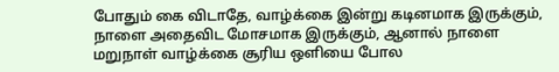போதும் கை விடாதே, வாழ்க்கை இன்று கடினமாக இருக்கும், நாளை அதைவிட மோசமாக இருக்கும், ஆனால் நாளை மறுநாள் வாழ்க்கை சூரிய ஒளியை போல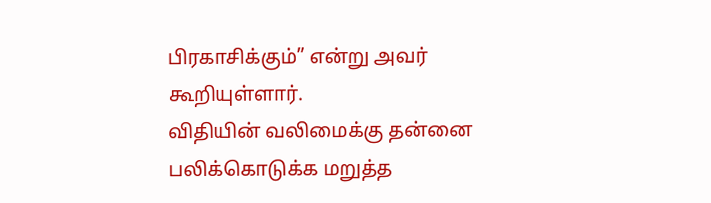பிரகாசிக்கும்” என்று அவர் கூறியுள்ளார்.
விதியின் வலிமைக்கு தன்னை பலிக்கொடுக்க மறுத்த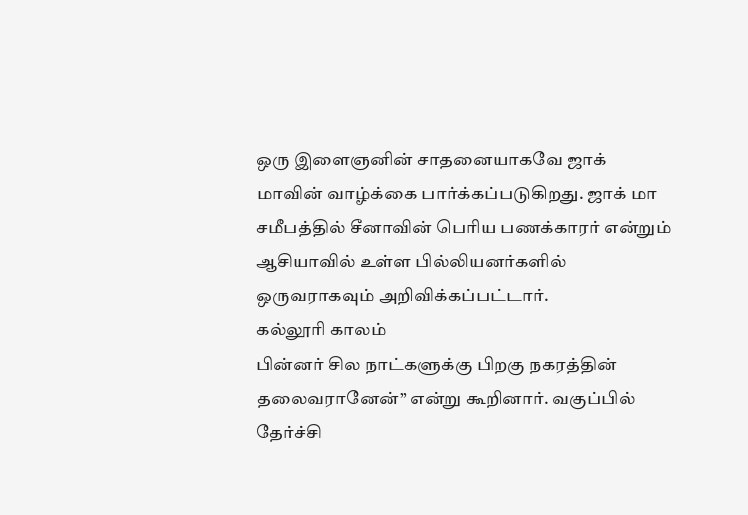ஒரு இளைஞனின் சாதனையாகவே ஜாக் மாவின் வாழ்க்கை பார்க்கப்படுகிறது. ஜாக் மா சமீபத்தில் சீனாவின் பெரிய பணக்காரர் என்றும் ஆசியாவில் உள்ள பில்லியனர்களில் ஒருவராகவும் அறிவிக்கப்பட்டார்.
கல்லூரி காலம்
பின்னர் சில நாட்களுக்கு பிறகு நகரத்தின் தலைவரானேன்” என்று கூறினார். வகுப்பில் தேர்ச்சி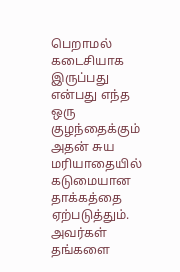பெறாமல் கடைசியாக இருப்பது என்பது எந்த ஒரு குழந்தைக்கும் அதன் சுய மரியாதையில் கடுமையான தாக்கத்தை ஏற்படுத்தும். அவர்கள் தங்களை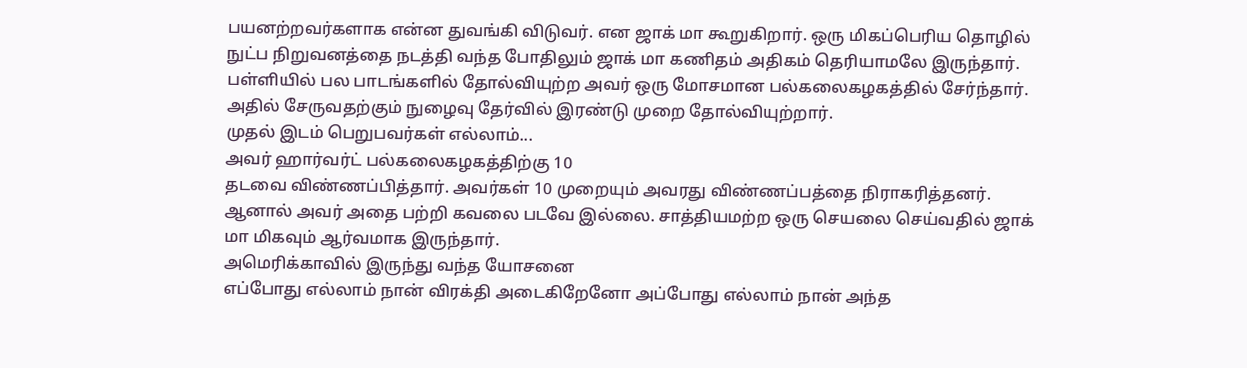பயனற்றவர்களாக என்ன துவங்கி விடுவர். என ஜாக் மா கூறுகிறார். ஒரு மிகப்பெரிய தொழில் நுட்ப நிறுவனத்தை நடத்தி வந்த போதிலும் ஜாக் மா கணிதம் அதிகம் தெரியாமலே இருந்தார்.
பள்ளியில் பல பாடங்களில் தோல்வியுற்ற அவர் ஒரு மோசமான பல்கலைகழகத்தில் சேர்ந்தார். அதில் சேருவதற்கும் நுழைவு தேர்வில் இரண்டு முறை தோல்வியுற்றார்.
முதல் இடம் பெறுபவர்கள் எல்லாம்...
அவர் ஹார்வர்ட் பல்கலைகழகத்திற்கு 10
தடவை விண்ணப்பித்தார். அவர்கள் 10 முறையும் அவரது விண்ணப்பத்தை நிராகரித்தனர். ஆனால் அவர் அதை பற்றி கவலை படவே இல்லை. சாத்தியமற்ற ஒரு செயலை செய்வதில் ஜாக் மா மிகவும் ஆர்வமாக இருந்தார்.
அமெரிக்காவில் இருந்து வந்த யோசனை
எப்போது எல்லாம் நான் விரக்தி அடைகிறேனோ அப்போது எல்லாம் நான் அந்த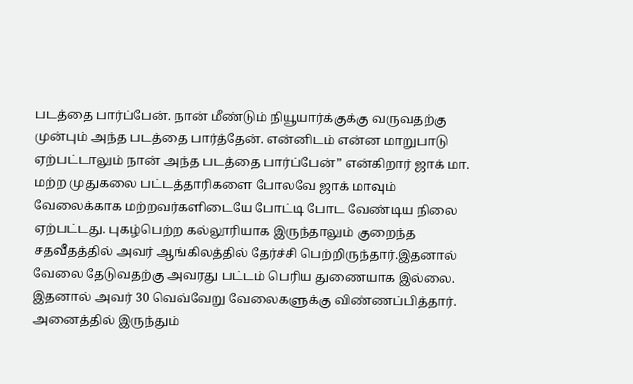படத்தை பார்ப்பேன். நான் மீண்டும் நியூயார்க்குக்கு வருவதற்கு முன்பும் அந்த படத்தை பார்த்தேன். என்னிடம் என்ன மாறுபாடு ஏற்பட்டாலும் நான் அந்த படத்தை பார்ப்பேன்” என்கிறார் ஜாக் மா.
மற்ற முதுகலை பட்டத்தாரிகளை போலவே ஜாக் மாவும் வேலைக்காக மற்றவர்களிடையே போட்டி போட வேண்டிய நிலை ஏற்பட்டது. புகழ்பெற்ற கல்லூரியாக இருந்தாலும் குறைந்த சதவீதத்தில் அவர் ஆங்கிலத்தில் தேர்ச்சி பெற்றிருந்தார்.இதனால் வேலை தேடுவதற்கு அவரது பட்டம் பெரிய துணையாக இல்லை.
இதனால் அவர் 30 வெவ்வேறு வேலைகளுக்கு விண்ணப்பித்தார். அனைத்தில் இருந்தும்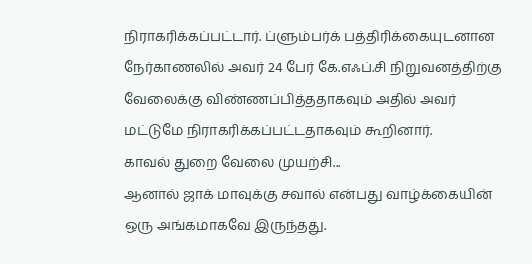நிராகரிக்கப்பட்டார். ப்ளும்பர்க் பத்திரிக்கையுடனான நேர்காணலில் அவர் 24 பேர் கே.எஃப்.சி நிறுவனத்திற்கு வேலைக்கு விண்ணப்பித்ததாகவும் அதில் அவர் மட்டுமே நிராகரிக்கப்பட்டதாகவும் கூறினார்.
காவல் துறை வேலை முயற்சி...
ஆனால் ஜாக் மாவுக்கு சவால் என்பது வாழ்க்கையின் ஒரு அங்கமாகவே இருந்தது.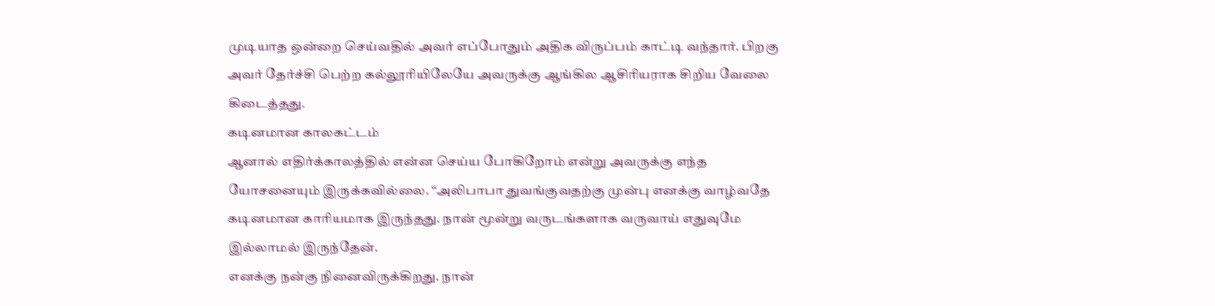முடியாத ஒன்றை செய்வதில் அவர் எப்போதும் அதிக விருப்பம் காட்டி வந்தார். பிறகு அவர் தேர்ச்சி பெற்ற கல்லூரியிலேயே அவருக்கு ஆங்கில ஆசிரியராக சிறிய வேலை கிடைத்தது.
கடினமான காலகட்டம்
ஆனால் எதிர்க்காலத்தில் என்ன செய்ய போகிறோம் என்று அவருக்கு எந்த யோசனையும் இருக்கவில்லை. “அலிபாபா துவங்குவதற்கு முன்பு எனக்கு வாழ்வதே கடினமான காரியமாக இருந்தது. நான் மூன்று வருடங்களாக வருவாய் எதுவுமே இல்லாமல் இருந்தேன்.
எனக்கு நன்கு நினைவிருக்கிறது. நான்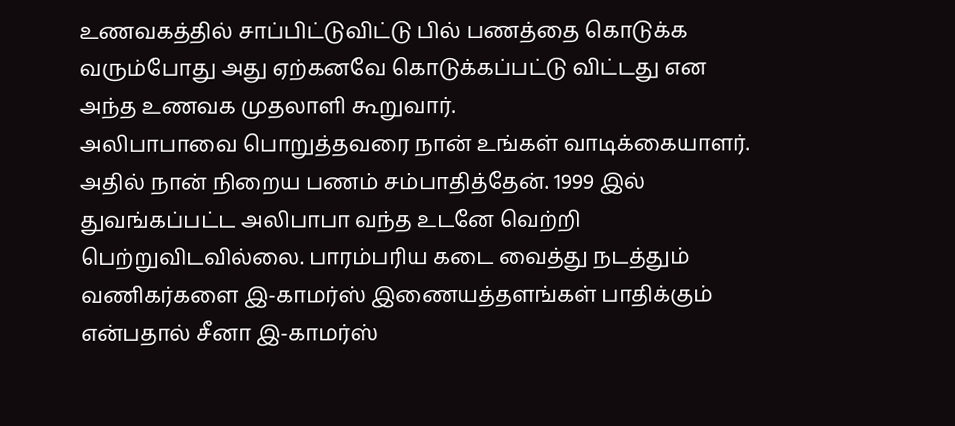உணவகத்தில் சாப்பிட்டுவிட்டு பில் பணத்தை கொடுக்க வரும்போது அது ஏற்கனவே கொடுக்கப்பட்டு விட்டது என அந்த உணவக முதலாளி கூறுவார்.
அலிபாபாவை பொறுத்தவரை நான் உங்கள் வாடிக்கையாளர். அதில் நான் நிறைய பணம் சம்பாதித்தேன். 1999 இல் துவங்கப்பட்ட அலிபாபா வந்த உடனே வெற்றி பெற்றுவிடவில்லை. பாரம்பரிய கடை வைத்து நடத்தும் வணிகர்களை இ-காமர்ஸ் இணையத்தளங்கள் பாதிக்கும் என்பதால் சீனா இ-காமர்ஸ்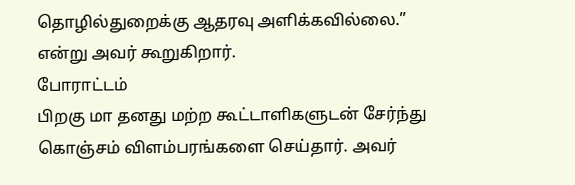தொழில்துறைக்கு ஆதரவு அளிக்கவில்லை.” என்று அவர் கூறுகிறார்.
போராட்டம்
பிறகு மா தனது மற்ற கூட்டாளிகளுடன் சேர்ந்து கொஞ்சம் விளம்பரங்களை செய்தார். அவர்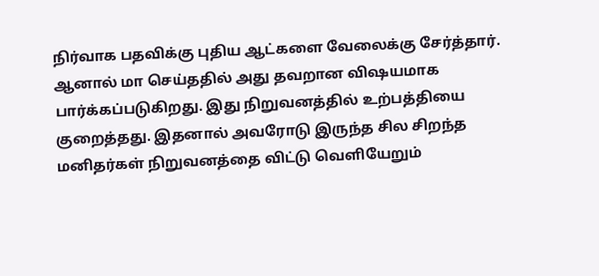நிர்வாக பதவிக்கு புதிய ஆட்களை வேலைக்கு சேர்த்தார். ஆனால் மா செய்ததில் அது தவறான விஷயமாக பார்க்கப்படுகிறது. இது நிறுவனத்தில் உற்பத்தியை குறைத்தது. இதனால் அவரோடு இருந்த சில சிறந்த மனிதர்கள் நிறுவனத்தை விட்டு வெளியேறும்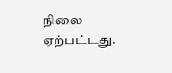நிலை ஏற்பட்டது.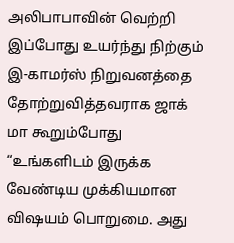அலிபாபாவின் வெற்றி
இப்போது உயர்ந்து நிற்கும் இ-காமர்ஸ் நிறுவனத்தை தோற்றுவித்தவராக ஜாக் மா கூறும்போது “உங்களிடம் இருக்க வேண்டிய முக்கியமான விஷயம் பொறுமை. அது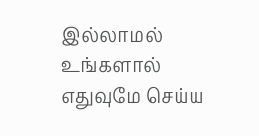இல்லாமல் உங்களால் எதுவுமே செய்ய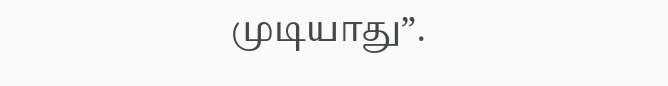முடியாது”.